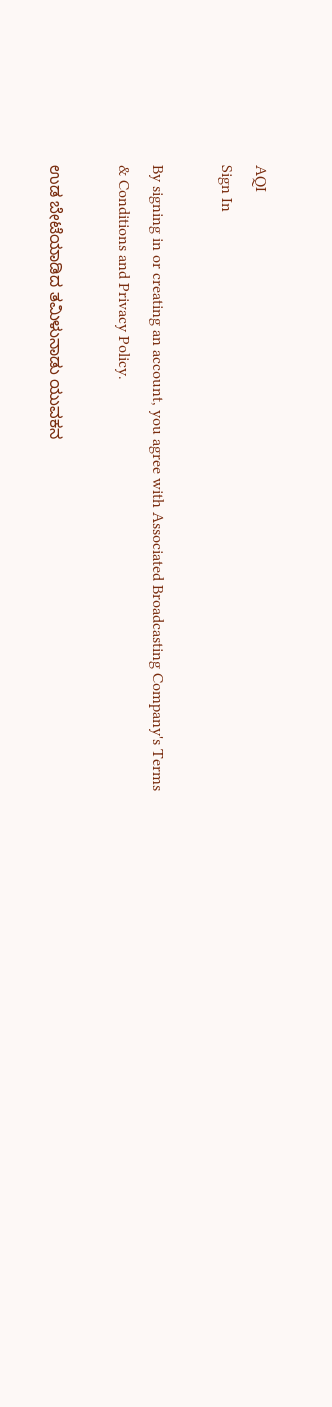AQI
Sign In

By signing in or creating an account, you agree with Associated Broadcasting Company's Terms & Conditions and Privacy Policy.

ಉಡ ಬೇಟೆಯಾಡಿದ ತಮಿಳುನಾಡು ಯುವಕನ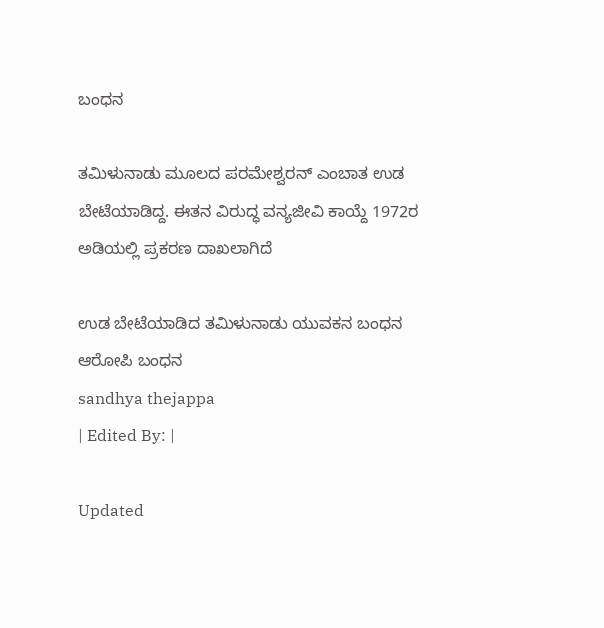ಬಂಧನ

ತಮಿಳುನಾಡು ಮೂಲದ ಪರಮೇಶ್ವರನ್ ಎಂಬಾತ ಉಡ ಬೇಟೆಯಾಡಿದ್ದ. ಈತನ ವಿರುದ್ಧ ವನ್ಯಜೀವಿ ಕಾಯ್ದೆ 1972ರ ಅಡಿಯಲ್ಲಿ ಪ್ರಕರಣ ದಾಖಲಾಗಿದೆ

ಉಡ ಬೇಟೆಯಾಡಿದ ತಮಿಳುನಾಡು ಯುವಕನ ಬಂಧನ
ಆರೋಪಿ ಬಂಧನ
sandhya thejappa
| Edited By: |

Updated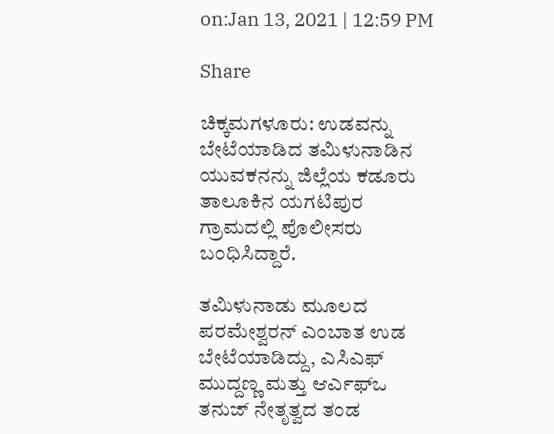on:Jan 13, 2021 | 12:59 PM

Share

ಚಿಕ್ಕಮಗಳೂರು: ಉಡವನ್ನು ಬೇಟೆಯಾಡಿದ ತಮಿಳುನಾಡಿನ ಯುವಕನನ್ನು ಜಿಲ್ಲೆಯ ಕಡೂರು ತಾಲೂಕಿನ ಯಗಟಿಪುರ ಗ್ರಾಮದಲ್ಲಿ ಪೊಲೀಸರು ಬಂಧಿಸಿದ್ದಾರೆ.

ತಮಿಳುನಾಡು ಮೂಲದ ಪರಮೇಶ್ವರನ್ ಎಂಬಾತ ಉಡ ಬೇಟೆಯಾಡಿದ್ದು, ಎಸಿಎಫ್ ಮುದ್ದಣ್ಣ ಮತ್ತು ಆರ್ಎಫ್ಒ ತನುಜ್ ನೇತೃತ್ವದ ತಂಡ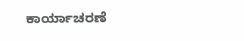ಕಾರ್ಯಾಚರಣೆ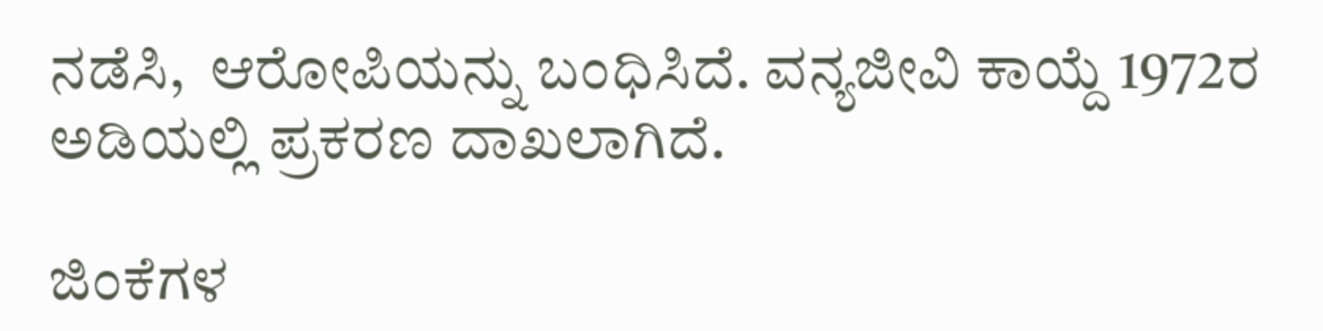ನಡೆಸಿ,  ಆರೋಪಿಯನ್ನು ಬಂಧಿಸಿದೆ. ವನ್ಯಜೀವಿ ಕಾಯ್ದೆ 1972ರ ಅಡಿಯಲ್ಲಿ ಪ್ರಕರಣ ದಾಖಲಾಗಿದೆ.

ಜಿಂಕೆಗಳ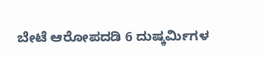ಬೇಟೆ ಆರೋಪದಡಿ 6 ದುಷ್ಕರ್ಮಿಗಳ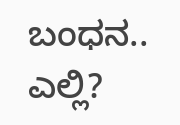ಬಂಧನ.. ಎಲ್ಲಿ?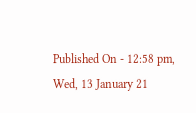Published On - 12:58 pm, Wed, 13 January 21